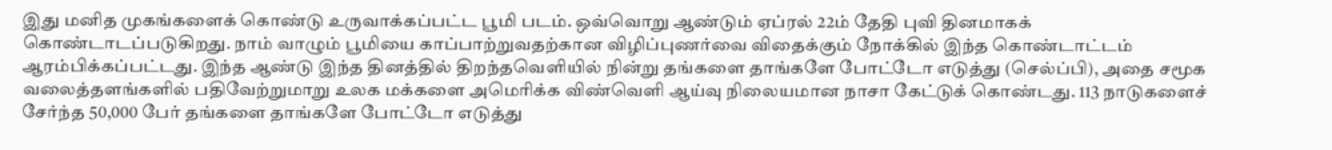இது மனித முகங்களைக் கொண்டு உருவாக்கப்பட்ட பூமி படம். ஒவ்வொறு ஆண்டும் ஏப்ரல் 22ம் தேதி புவி தினமாகக்
கொண்டாடப்படுகிறது. நாம் வாழும் பூமியை காப்பாற்றுவதற்கான விழிப்புணர்வை விதைக்கும் நோக்கில் இந்த கொண்டாட்டம் ஆரம்பிக்கப்பட்டது. இந்த ஆண்டு இந்த தினத்தில் திறந்தவெளியில் நின்று தங்களை தாங்களே போட்டோ எடுத்து (செல்ப்பி), அதை சமூக வலைத்தளங்களில் பதிவேற்றுமாறு உலக மக்களை அமெரிக்க விண்வெளி ஆய்வு நிலையமான நாசா கேட்டுக் கொண்டது. 113 நாடுகளைச் சேர்ந்த 50,000 பேர் தங்களை தாங்களே போட்டோ எடுத்து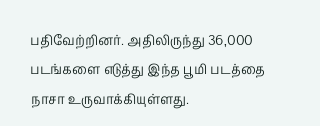பதிவேற்றினர். அதிலிருந்து 36,000 படங்களை எடுத்து இந்த பூமி படத்தை நாசா உருவாக்கியுள்ளது.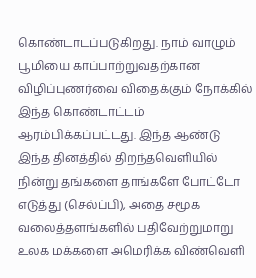கொண்டாடப்படுகிறது. நாம் வாழும் பூமியை காப்பாற்றுவதற்கான விழிப்புணர்வை விதைக்கும் நோக்கில் இந்த கொண்டாட்டம் ஆரம்பிக்கப்பட்டது. இந்த ஆண்டு இந்த தினத்தில் திறந்தவெளியில் நின்று தங்களை தாங்களே போட்டோ எடுத்து (செல்ப்பி), அதை சமூக வலைத்தளங்களில் பதிவேற்றுமாறு உலக மக்களை அமெரிக்க விண்வெளி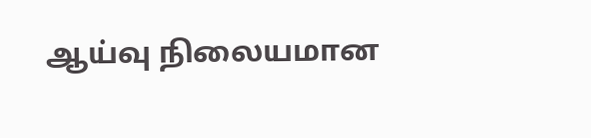ஆய்வு நிலையமான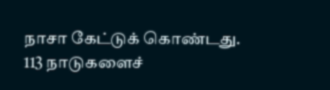நாசா கேட்டுக் கொண்டது. 113 நாடுகளைச்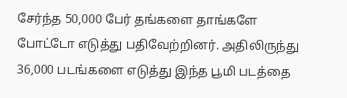சேர்ந்த 50,000 பேர் தங்களை தாங்களே போட்டோ எடுத்து பதிவேற்றினர். அதிலிருந்து 36,000 படங்களை எடுத்து இந்த பூமி படத்தை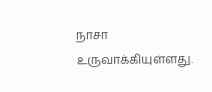நாசா உருவாக்கியுள்ளது.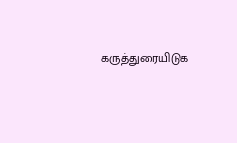கருத்துரையிடுக